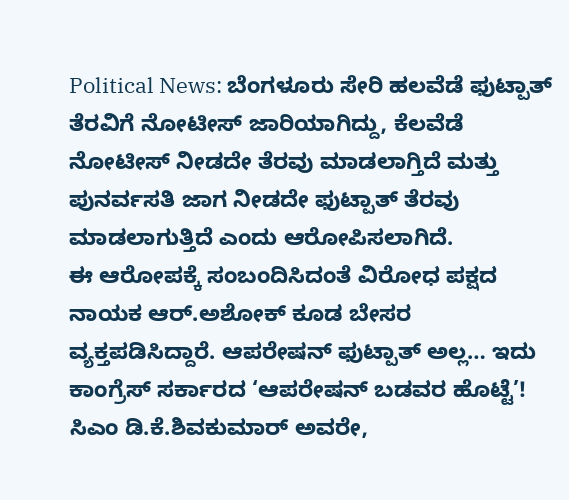Political News: ಬೆಂಗಳೂರು ಸೇರಿ ಹಲವೆಡೆ ಫುಟ್ಪಾತ್ ತೆರವಿಗೆ ನೋಟೀಸ್ ಜಾರಿಯಾಗಿದ್ದು, ಕೆಲವೆಡೆ ನೋಟೀಸ್ ನೀಡದೇ ತೆರವು ಮಾಡಲಾಗ್ತಿದೆ ಮತ್ತು ಪುನರ್ವಸತಿ ಜಾಗ ನೀಡದೇ ಫುಟ್ಪಾತ್ ತೆರವು ಮಾಡಲಾಗುತ್ತಿದೆ ಎಂದು ಆರೋಪಿಸಲಾಗಿದೆ.
ಈ ಆರೋಪಕ್ಕೆ ಸಂಬಂದಿಸಿದಂತೆ ವಿರೋಧ ಪಕ್ಷದ ನಾಯಕ ಆರ್.ಅಶೋಕ್ ಕೂಡ ಬೇಸರ ವ್ಯಕ್ತಪಡಿಸಿದ್ದಾರೆ. ಆಪರೇಷನ್ ಫುಟ್ಪಾತ್ ಅಲ್ಲ… ಇದು ಕಾಂಗ್ರೆಸ್ ಸರ್ಕಾರದ ‘ಆಪರೇಷನ್ ಬಡವರ ಹೊಟ್ಟೆ’! ಸಿಎಂ ಡಿ.ಕೆ.ಶಿವಕುಮಾರ್ ಅವರೇ,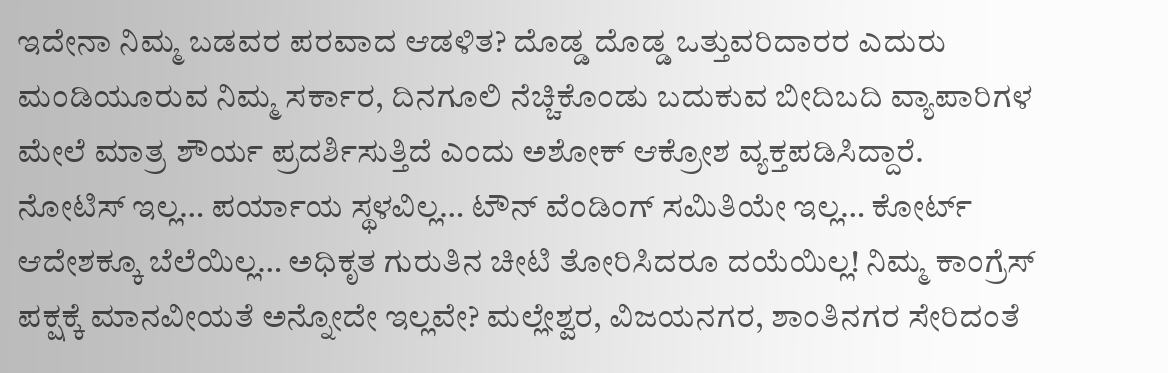ಇದೇನಾ ನಿಮ್ಮ ಬಡವರ ಪರವಾದ ಆಡಳಿತ? ದೊಡ್ಡ ದೊಡ್ಡ ಒತ್ತುವರಿದಾರರ ಎದುರು ಮಂಡಿಯೂರುವ ನಿಮ್ಮ ಸರ್ಕಾರ, ದಿನಗೂಲಿ ನೆಚ್ಚಿಕೊಂಡು ಬದುಕುವ ಬೀದಿಬದಿ ವ್ಯಾಪಾರಿಗಳ ಮೇಲೆ ಮಾತ್ರ ಶೌರ್ಯ ಪ್ರದರ್ಶಿಸುತ್ತಿದೆ ಎಂದು ಅಶೋಕ್ ಆಕ್ರೋಶ ವ್ಯಕ್ತಪಡಿಸಿದ್ದಾರೆ.
ನೋಟಿಸ್ ಇಲ್ಲ… ಪರ್ಯಾಯ ಸ್ಥಳವಿಲ್ಲ… ಟೌನ್ ವೆಂಡಿಂಗ್ ಸಮಿತಿಯೇ ಇಲ್ಲ… ಕೋರ್ಟ್ ಆದೇಶಕ್ಕೂ ಬೆಲೆಯಿಲ್ಲ… ಅಧಿಕೃತ ಗುರುತಿನ ಚೀಟಿ ತೋರಿಸಿದರೂ ದಯೆಯಿಲ್ಲ! ನಿಮ್ಮ ಕಾಂಗ್ರೆಸ್ ಪಕ್ಷಕ್ಕೆ ಮಾನವೀಯತೆ ಅನ್ನೋದೇ ಇಲ್ಲವೇ? ಮಲ್ಲೇಶ್ವರ, ವಿಜಯನಗರ, ಶಾಂತಿನಗರ ಸೇರಿದಂತೆ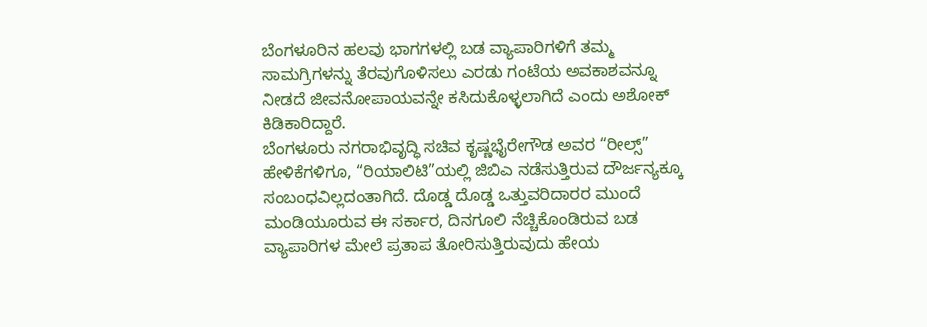ಬೆಂಗಳೂರಿನ ಹಲವು ಭಾಗಗಳಲ್ಲಿ ಬಡ ವ್ಯಾಪಾರಿಗಳಿಗೆ ತಮ್ಮ ಸಾಮಗ್ರಿಗಳನ್ನು ತೆರವುಗೊಳಿಸಲು ಎರಡು ಗಂಟೆಯ ಅವಕಾಶವನ್ನೂ ನೀಡದೆ ಜೀವನೋಪಾಯವನ್ನೇ ಕಸಿದುಕೊಳ್ಳಲಾಗಿದೆ ಎಂದು ಅಶೋಕ್ ಕಿಡಿಕಾರಿದ್ದಾರೆ.
ಬೆಂಗಳೂರು ನಗರಾಭಿವೃದ್ಧಿ ಸಚಿವ ಕೃಷ್ಣಭೈರೇಗೌಡ ಅವರ “ರೀಲ್ಸ್” ಹೇಳಿಕೆಗಳಿಗೂ, “ರಿಯಾಲಿಟಿ”ಯಲ್ಲಿ ಜಿಬಿಎ ನಡೆಸುತ್ತಿರುವ ದೌರ್ಜನ್ಯಕ್ಕೂ ಸಂಬಂಧವಿಲ್ಲದಂತಾಗಿದೆ. ದೊಡ್ಡ ದೊಡ್ಡ ಒತ್ತುವರಿದಾರರ ಮುಂದೆ ಮಂಡಿಯೂರುವ ಈ ಸರ್ಕಾರ, ದಿನಗೂಲಿ ನೆಚ್ಚಿಕೊಂಡಿರುವ ಬಡ ವ್ಯಾಪಾರಿಗಳ ಮೇಲೆ ಪ್ರತಾಪ ತೋರಿಸುತ್ತಿರುವುದು ಹೇಯ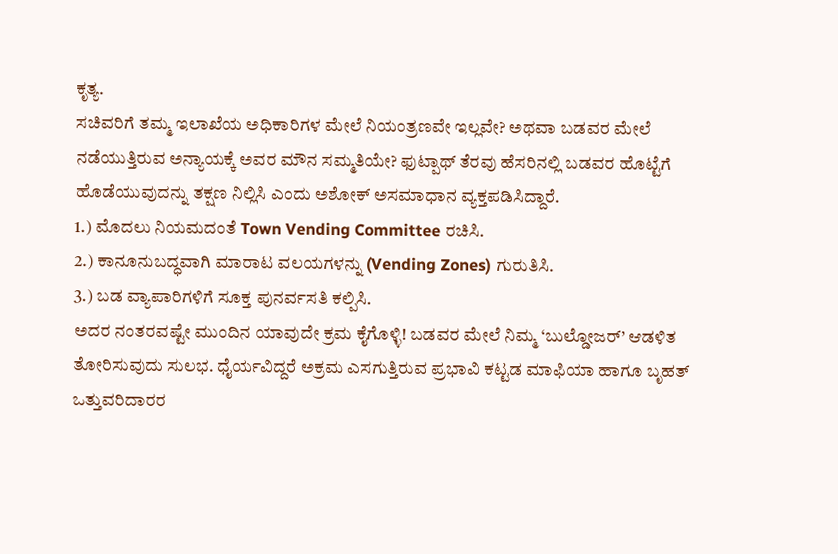ಕೃತ್ಯ.
ಸಚಿವರಿಗೆ ತಮ್ಮ ಇಲಾಖೆಯ ಅಧಿಕಾರಿಗಳ ಮೇಲೆ ನಿಯಂತ್ರಣವೇ ಇಲ್ಲವೇ? ಅಥವಾ ಬಡವರ ಮೇಲೆ ನಡೆಯುತ್ತಿರುವ ಅನ್ಯಾಯಕ್ಕೆ ಅವರ ಮೌನ ಸಮ್ಮತಿಯೇ? ಫುಟ್ಪಾಥ್ ತೆರವು ಹೆಸರಿನಲ್ಲಿ ಬಡವರ ಹೊಟ್ಟೆಗೆ ಹೊಡೆಯುವುದನ್ನು ತಕ್ಷಣ ನಿಲ್ಲಿಸಿ ಎಂದು ಅಶೋಕ್ ಅಸಮಾಧಾನ ವ್ಯಕ್ತಪಡಿಸಿದ್ದಾರೆ.
1.) ಮೊದಲು ನಿಯಮದಂತೆ Town Vending Committee ರಚಿಸಿ.
2.) ಕಾನೂನುಬದ್ಧವಾಗಿ ಮಾರಾಟ ವಲಯಗಳನ್ನು (Vending Zones) ಗುರುತಿಸಿ.
3.) ಬಡ ವ್ಯಾಪಾರಿಗಳಿಗೆ ಸೂಕ್ತ ಪುನರ್ವಸತಿ ಕಲ್ಪಿಸಿ.
ಅದರ ನಂತರವಷ್ಟೇ ಮುಂದಿನ ಯಾವುದೇ ಕ್ರಮ ಕೈಗೊಳ್ಳಿ! ಬಡವರ ಮೇಲೆ ನಿಮ್ಮ ‘ಬುಲ್ಡೋಜರ್’ ಆಡಳಿತ ತೋರಿಸುವುದು ಸುಲಭ. ಧೈರ್ಯವಿದ್ದರೆ ಅಕ್ರಮ ಎಸಗುತ್ತಿರುವ ಪ್ರಭಾವಿ ಕಟ್ಟಡ ಮಾಫಿಯಾ ಹಾಗೂ ಬೃಹತ್ ಒತ್ತುವರಿದಾರರ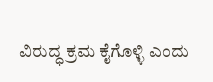ವಿರುದ್ಧ ಕ್ರಮ ಕೈಗೊಳ್ಳಿ ಎಂದು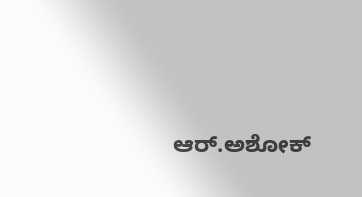ಆರ್.ಅಶೋಕ್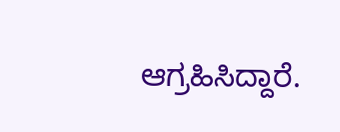ಆಗ್ರಹಿಸಿದ್ದಾರೆ.